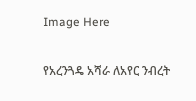Image Here

የአረንጓዴ አሻራ ለአየር ንብረት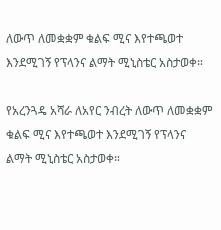ለውጥ ለመቋቋም ቁልፍ ሚና እየተጫወተ እንደሚገኝ የፕላንና ልማት ሚኒስቴር አስታወቀ።

የአረንጓዴ አሻራ ለአየር ንብረት ለውጥ ለመቋቋም ቁልፍ ሚና እየተጫወተ እንደሚገኝ የፕላንና ልማት ሚኒስቴር አስታወቀ።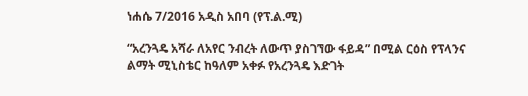ነሐሴ 7/2016 አዲስ አበባ (የፕ.ል.ሚ)

“አረንጓዴ አሻራ ለአየር ንብረት ለውጥ ያስገኘው ፋይዳ” በሚል ርዕስ የፕላንና ልማት ሚኒስቴር ከዓለም አቀፉ የአረንጓዴ እድገት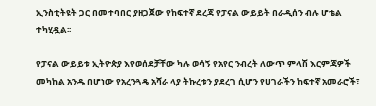ኢንስቲትዩት ጋር በመተባበር ያዘጋጀው የከፍተኛ ደረጃ የፓናል ውይይት በራዲሰን ብሉ ሆቴል ተካሂዷል፡፡

የፓናል ውይይቱ ኢትዮጵያ እየወሰደቻቸው ካሉ ወሳኝ የአየር ንብረት ለውጥ ምላሽ እርምጃዎች መካከል አንዱ በሆነው የአረንጓዴ አሻራ ላያ ትኩረቱን ያደረገ ሲሆን የሀገራችን ከፍተኛ አመራሮች፣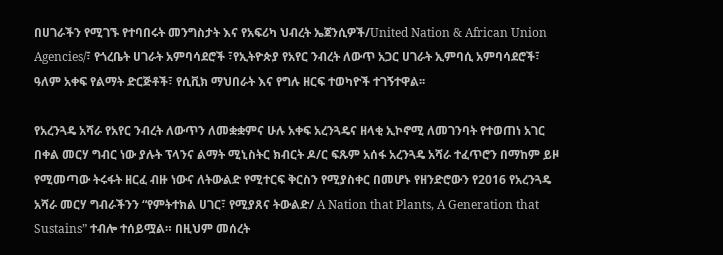በሀገራችን የሚገኙ የተባበሩት መንግስታት እና የአፍሪካ ህብረት ኤጀንሲዎች/United Nation & African Union Agencies/፣ የጎረቤት ሀገራት አምባሳደሮች ፣የኢትዮጵያ የአየር ንብረት ለውጥ አጋር ሀገራት ኢምባሲ አምባሳደሮች፣ ዓለም አቀፍ የልማት ድርጅቶች፣ የሲቪክ ማህበራት እና የግሉ ዘርፍ ተወካዮች ተገኝተዋል፡፡

የአረንጓዴ አሻራ የአየር ንብረት ለውጥን ለመቋቋምና ሁሉ አቀፍ አረንጓዴና ዘላቂ ኢኮኖሚ ለመገንባት የተወጠነ አገር በቀል መርሃ ግብር ነው ያሉት ፕላንና ልማት ሚኒስትር ክብርት ዶ/ር ፍጹም አሰፋ አረንጓዴ አሻራ ተፈጥሮን በማከም ይዞ የሚመጣው ትሩፋት ዘርፈ ብዙ ነውና ለትውልድ የሚተርፍ ቅርስን የሚያስቀር በመሆኑ የዘንድሮውን የ2016 የአረንጓዴ አሻራ መርሃ ግብራችንን “የምትተክል ሀገር፣ የሚያጸና ትውልድ/ A Nation that Plants, A Generation that Sustains” ተብሎ ተሰይሟል። በዚህም መሰረት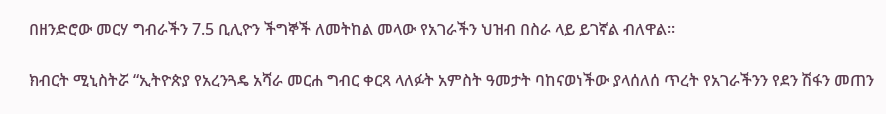በዘንድሮው መርሃ ግብራችን 7.5 ቢሊዮን ችግኞች ለመትከል መላው የአገራችን ህዝብ በስራ ላይ ይገኛል ብለዋል፡፡

ክብርት ሚኒስትሯ “ኢትዮጵያ የአረንጓዴ አሻራ መርሐ ግብር ቀርጻ ላለፉት አምስት ዓመታት ባከናወነችው ያላሰለሰ ጥረት የአገራችንን የደን ሽፋን መጠን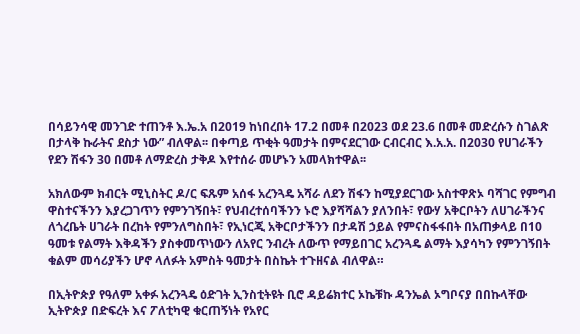በሳይንሳዊ መንገድ ተጠንቶ እ.ኤ.አ በ2019 ከነበረበት 17.2 በመቶ በ2023 ወደ 23.6 በመቶ መድረሱን ስገልጽ በታላቅ ኩራትና ደስታ ነው” ብለዋል፡፡ በቀጣይ ጥቂት ዓመታት በምናደርገው ርብርብር እ.አ.አ. በ2030 የሀገራችን የደን ሽፋን 30 በመቶ ለማድረስ ታቅዶ እየተሰራ መሆኑን አመላክተዋል፡፡

አክለውም ክብርት ሚኒስትር ዶ/ር ፍጹም አሰፋ አረንጓዴ አሻራ ለደን ሽፋን ከሚያደርገው አስተዋጽኦ ባሻገር የምግብ ዋስተናችንን እያረጋገጥን የምንገኝበት፣ የህብረተሰባችንን ኑሮ እያሻሻልን ያለንበት፣ የውሃ አቅርቦትን ለሀገራችንና ለጎረቤት ሀገራት በረከት የምንለግስበት፣ የኢነርጂ አቅርቦታችንን በታዳሽ ኃይል የምናስፋፋበት በአጠቃላይ በ10 ዓመቱ የልማት እቅዳችን ያስቀመጥነውን ለአየር ንብረት ለውጥ የማይበገር አረንጓዴ ልማት እያሳካን የምንገኝበት ቁልም መሳሪያችን ሆኖ ላለፉት አምስት ዓመታት በስኬት ተጉዘናል ብለዋል።

በኢትዮጵያ የዓለም አቀፉ አረንጓዴ ዕድገት ኢንስቲትዩት ቢሮ ዳይሬክተር ኦኬቹኩ ዳንኤል ኦግቦናያ በበኩላቸው ኢትዮጵያ በድፍረት እና ፖለቲካዊ ቁርጠኝነት የአየር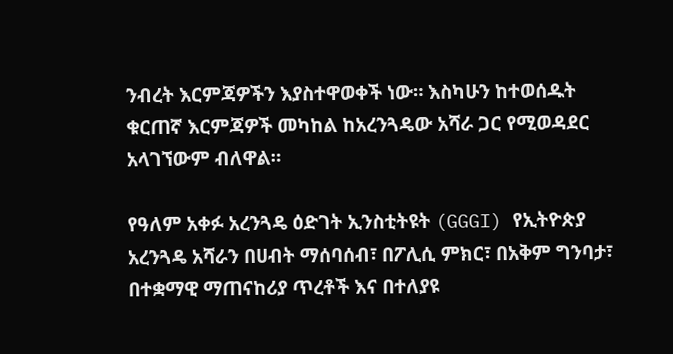ንብረት እርምጃዎችን እያስተዋወቀች ነው። እስካሁን ከተወሰዱት ቁርጠኛ እርምጃዎች መካከል ከአረንጓዴው አሻራ ጋር የሚወዳደር አላገኘውም ብለዋል።

የዓለም አቀፉ አረንጓዴ ዕድገት ኢንስቲትዩት (GGGI) የኢትዮጵያ አረንጓዴ አሻራን በሀብት ማሰባሰብ፣ በፖሊሲ ምክር፣ በአቅም ግንባታ፣ በተቋማዊ ማጠናከሪያ ጥረቶች እና በተለያዩ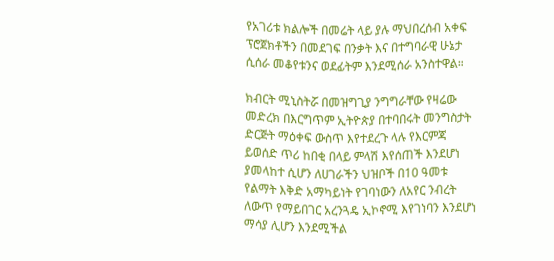የአገሪቱ ክልሎች በመሬት ላይ ያሉ ማህበረሰብ አቀፍ ፕሮጀክቶችን በመደገፍ በንቃት እና በተግባራዊ ሁኔታ ሲሰራ መቆየቱንና ወደፊትም እንደሚሰራ አንስተዋል።

ክብርት ሚኒስትሯ በመዝግጊያ ንግግራቸው የዛሬው መድረክ በእርግጥም ኢትዮጵያ በተባበሩት መንግስታት ድርጅት ማዕቀፍ ውስጥ እየተደረጉ ላሉ የእርምጃ ይወሰድ ጥሪ ከበቂ በላይ ምላሽ እየሰጠች እንደሆነ ያመላከተ ሲሆን ለሀገራችን ህዝቦች በ10 ዓመቱ የልማት እቅድ አማካይነት የገባነውን ለአየር ንብረት ለውጥ የማይበገር አረንጓዴ ኢኮኖሚ እየገነባን እንደሆነ ማሳያ ሊሆን እንደሚችል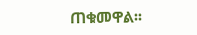ጠቁመዋል፡፡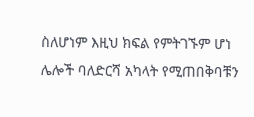ስለሆነም እዚህ ክፍል የምትገኙም ሆነ ሌሎች ባለድርሻ አካላት የሚጠበቅባቹን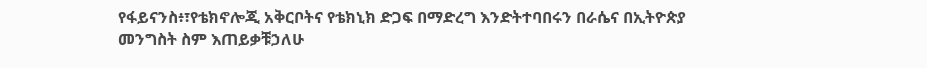የፋይናንስ፥፣የቴክኖሎጂ አቅርቦትና የቴክኒክ ድጋፍ በማድረግ እንድትተባበሩን በራሴና በኢትዮጵያ መንግስት ስም እጠይቃቹኃለሁ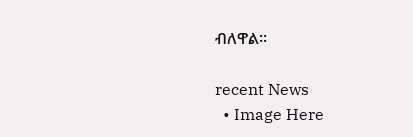ብለዋል።

recent News
  • Image Here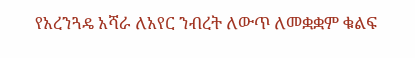የአረንጓዴ አሻራ ለአየር ንብረት ለውጥ ለመቋቋም ቁልፍ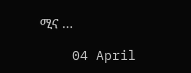ሚና …

    04 April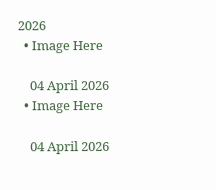2026
  • Image Here

    04 April 2026
  • Image Here

    04 April 2026